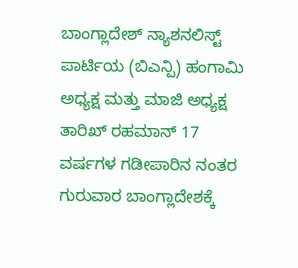ಬಾಂಗ್ಲಾದೇಶ್ ನ್ಯಾಶನಲಿಸ್ಟ್ ಪಾರ್ಟಿಯ (ಬಿಎನ್ಪಿ) ಹಂಗಾಮಿ ಅಧ್ಯಕ್ಷ ಮತ್ತು ಮಾಜಿ ಅಧ್ಯಕ್ಷ ತಾರಿಖ್ ರಹಮಾನ್ 17 ವರ್ಷಗಳ ಗಡೀಪಾರಿನ ನಂತರ ಗುರುವಾರ ಬಾಂಗ್ಲಾದೇಶಕ್ಕೆ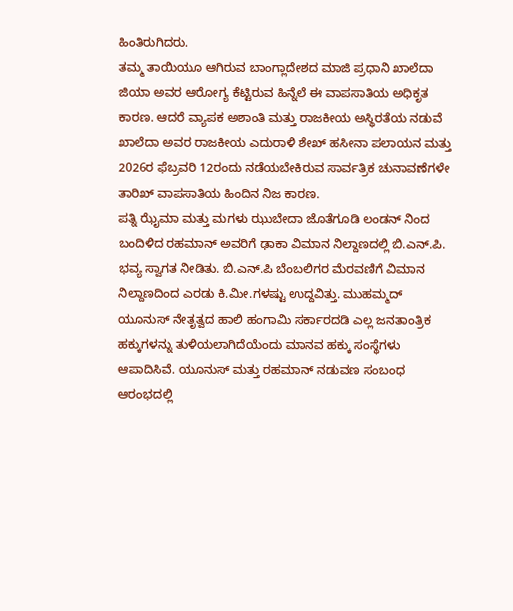ಹಿಂತಿರುಗಿದರು.
ತಮ್ಮ ತಾಯಿಯೂ ಆಗಿರುವ ಬಾಂಗ್ಲಾದೇಶದ ಮಾಜಿ ಪ್ರಧಾನಿ ಖಾಲೆದಾ ಜಿಯಾ ಅವರ ಆರೋಗ್ಯ ಕೆಟ್ಟಿರುವ ಹಿನ್ನೆಲೆ ಈ ವಾಪಸಾತಿಯ ಅಧಿಕೃತ ಕಾರಣ. ಆದರೆ ವ್ಯಾಪಕ ಅಶಾಂತಿ ಮತ್ತು ರಾಜಕೀಯ ಅಸ್ಥಿರತೆಯ ನಡುವೆ ಖಾಲೆದಾ ಅವರ ರಾಜಕೀಯ ಎದುರಾಳಿ ಶೇಖ್ ಹಸೀನಾ ಪಲಾಯನ ಮತ್ತು 2026ರ ಫೆಬ್ರವರಿ 12ರಂದು ನಡೆಯಬೇಕಿರುವ ಸಾರ್ವತ್ರಿಕ ಚುನಾವಣೆಗಳೇ ತಾರಿಖ್ ವಾಪಸಾತಿಯ ಹಿಂದಿನ ನಿಜ ಕಾರಣ.
ಪತ್ನಿ ಝೈಮಾ ಮತ್ತು ಮಗಳು ಝುಬೇದಾ ಜೊತೆಗೂಡಿ ಲಂಡನ್ ನಿಂದ ಬಂದಿಳಿದ ರಹಮಾನ್ ಅವರಿಗೆ ಢಾಕಾ ವಿಮಾನ ನಿಲ್ದಾಣದಲ್ಲಿ ಬಿ.ಎನ್.ಪಿ. ಭವ್ಯ ಸ್ವಾಗತ ನೀಡಿತು. ಬಿ.ಎನ್.ಪಿ ಬೆಂಬಲಿಗರ ಮೆರವಣಿಗೆ ವಿಮಾನ ನಿಲ್ದಾಣದಿಂದ ಎರಡು ಕಿ.ಮೀ.ಗಳಷ್ಟು ಉದ್ದವಿತ್ತು. ಮುಹಮ್ಮದ್ ಯೂನುಸ್ ನೇತೃತ್ವದ ಹಾಲಿ ಹಂಗಾಮಿ ಸರ್ಕಾರದಡಿ ಎಲ್ಲ ಜನತಾಂತ್ರಿಕ ಹಕ್ಕುಗಳನ್ನು ತುಳಿಯಲಾಗಿದೆಯೆಂದು ಮಾನವ ಹಕ್ಕು ಸಂಸ್ಥೆಗಳು ಆಪಾದಿಸಿವೆ. ಯೂನುಸ್ ಮತ್ತು ರಹಮಾನ್ ನಡುವಣ ಸಂಬಂಧ ಆರಂಭದಲ್ಲಿ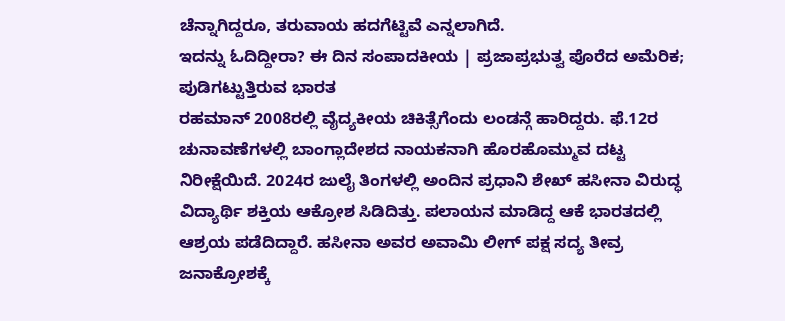ಚೆನ್ನಾಗಿದ್ದರೂ, ತರುವಾಯ ಹದಗೆಟ್ಟಿವೆ ಎನ್ನಲಾಗಿದೆ.
ಇದನ್ನು ಓದಿದ್ದೀರಾ? ಈ ದಿನ ಸಂಪಾದಕೀಯ | ಪ್ರಜಾಪ್ರಭುತ್ವ ಪೊರೆದ ಅಮೆರಿಕ; ಪುಡಿಗಟ್ಟುತ್ತಿರುವ ಭಾರತ
ರಹಮಾನ್ 2008ರಲ್ಲಿ ವೈದ್ಯಕೀಯ ಚಿಕಿತ್ಸೆಗೆಂದು ಲಂಡನ್ಗೆ ಹಾರಿದ್ದರು. ಫೆ.12ರ ಚುನಾವಣೆಗಳಲ್ಲಿ ಬಾಂಗ್ಲಾದೇಶದ ನಾಯಕನಾಗಿ ಹೊರಹೊಮ್ಮುವ ದಟ್ಟ ನಿರೀಕ್ಷೆಯಿದೆ. 2024ರ ಜುಲೈ ತಿಂಗಳಲ್ಲಿ ಅಂದಿನ ಪ್ರಧಾನಿ ಶೇಖ್ ಹಸೀನಾ ವಿರುದ್ಧ ವಿದ್ಯಾರ್ಥಿ ಶಕ್ತಿಯ ಆಕ್ರೋಶ ಸಿಡಿದಿತ್ತು. ಪಲಾಯನ ಮಾಡಿದ್ದ ಆಕೆ ಭಾರತದಲ್ಲಿ ಆಶ್ರಯ ಪಡೆದಿದ್ದಾರೆ. ಹಸೀನಾ ಅವರ ಅವಾಮಿ ಲೀಗ್ ಪಕ್ಷ ಸದ್ಯ ತೀವ್ರ ಜನಾಕ್ರೋಶಕ್ಕೆ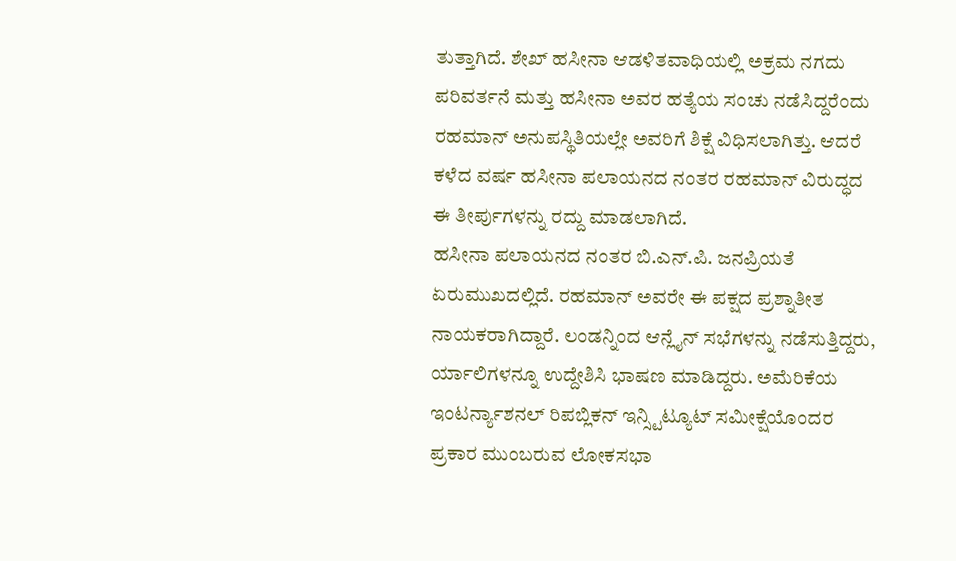ತುತ್ತಾಗಿದೆ. ಶೇಖ್ ಹಸೀನಾ ಆಡಳಿತವಾಧಿಯಲ್ಲಿ ಅಕ್ರಮ ನಗದು ಪರಿವರ್ತನೆ ಮತ್ತು ಹಸೀನಾ ಅವರ ಹತ್ಯೆಯ ಸಂಚು ನಡೆಸಿದ್ದರೆಂದು ರಹಮಾನ್ ಅನುಪಸ್ಥಿತಿಯಲ್ಲೇ ಅವರಿಗೆ ಶಿಕ್ಷೆ ವಿಧಿಸಲಾಗಿತ್ತು. ಆದರೆ ಕಳೆದ ವರ್ಷ ಹಸೀನಾ ಪಲಾಯನದ ನಂತರ ರಹಮಾನ್ ವಿರುದ್ಧದ ಈ ತೀರ್ಪುಗಳನ್ನು ರದ್ದು ಮಾಡಲಾಗಿದೆ.
ಹಸೀನಾ ಪಲಾಯನದ ನಂತರ ಬಿ.ಎನ್.ಪಿ. ಜನಪ್ರಿಯತೆ ಏರುಮುಖದಲ್ಲಿದೆ. ರಹಮಾನ್ ಅವರೇ ಈ ಪಕ್ಷದ ಪ್ರಶ್ನಾತೀತ ನಾಯಕರಾಗಿದ್ದಾರೆ. ಲಂಡನ್ನಿಂದ ಆನ್ಲೈನ್ ಸಭೆಗಳನ್ನು ನಡೆಸುತ್ತಿದ್ದರು, ರ್ಯಾಲಿಗಳನ್ನೂ ಉದ್ದೇಶಿಸಿ ಭಾಷಣ ಮಾಡಿದ್ದರು. ಅಮೆರಿಕೆಯ ಇಂಟರ್ನ್ಯಾಶನಲ್ ರಿಪಬ್ಲಿಕನ್ ಇನ್ಸ್ಟಿಟ್ಯೂಟ್ ಸಮೀಕ್ಷೆಯೊಂದರ ಪ್ರಕಾರ ಮುಂಬರುವ ಲೋಕಸಭಾ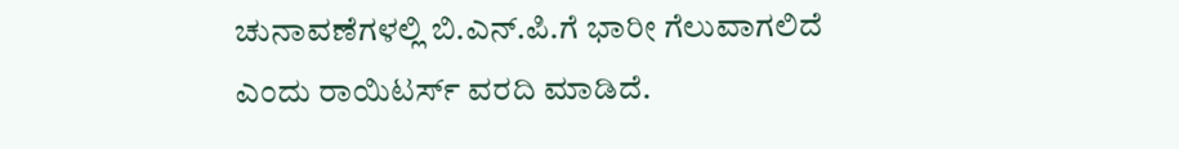ಚುನಾವಣೆಗಳಲ್ಲಿ ಬಿ.ಎನ್.ಪಿ.ಗೆ ಭಾರೀ ಗೆಲುವಾಗಲಿದೆ ಎಂದು ರಾಯಿಟರ್ಸ್ ವರದಿ ಮಾಡಿದೆ.